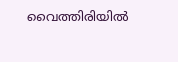വൈത്തിരിയില്‍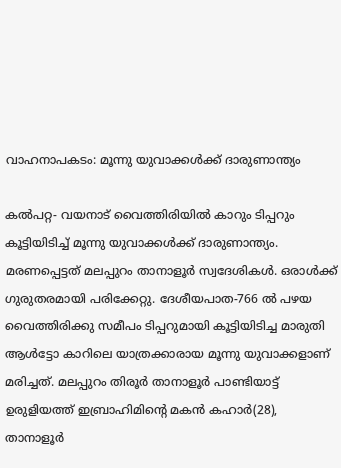വാഹനാപകടം: മൂന്നു യുവാക്കള്‍ക്ക് ദാരുണാന്ത്യം

കല്‍പറ്റ- വയനാട് വൈത്തിരിയില്‍ കാറും ടിപ്പറും കൂട്ടിയിടിച്ച് മൂന്നു യുവാക്കള്‍ക്ക് ദാരുണാന്ത്യം. മരണപ്പെട്ടത് മലപ്പുറം താനാളൂര്‍ സ്വദേശികള്‍. ഒരാള്‍ക്ക് ഗുരുതരമായി പരിക്കേറ്റു. ദേശീയപാത-766 ല്‍ പഴയ വൈത്തിരിക്കു സമീപം ടിപ്പറുമായി കൂട്ടിയിടിച്ച മാരുതി ആള്‍ട്ടോ കാറിലെ യാത്രക്കാരായ മൂന്നു യുവാക്കളാണ് മരിച്ചത്. മലപ്പുറം തിരൂര്‍ താനാളൂര്‍ പാണ്ടിയാട്ട് ഉരുളിയത്ത് ഇബ്രാഹിമിന്റെ മകന്‍ കഹാര്‍(28), താനാളൂര്‍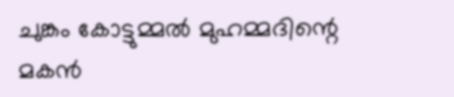ചുങ്കം കോട്ടുമ്മല്‍ മുഹമ്മദിന്റെ മകന്‍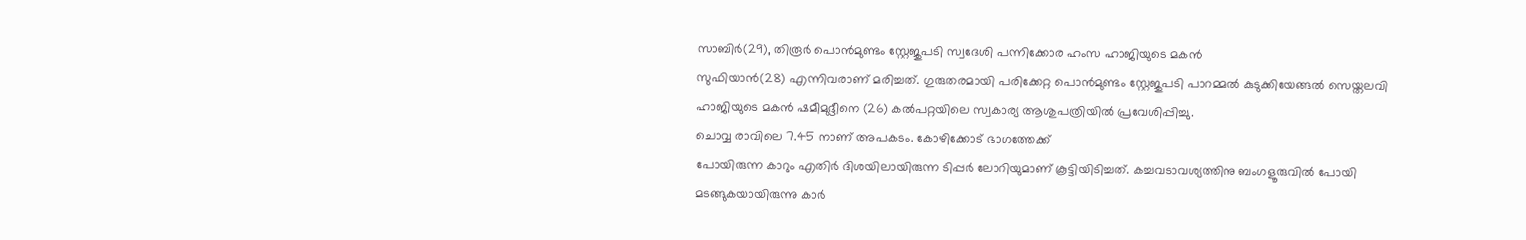സാബിര്‍(29), തിരൂര്‍ പൊന്‍മുണ്ടം സ്റ്റേജുപടി സ്വദേശി പന്നിക്കോര ഹംസ ഹാജിയുടെ മകന്‍
സുഫിയാന്‍(28) എന്നിവരാണ് മരിച്ചത്. ഗുരുതരമായി പരിക്കേറ്റ പൊന്‍മുണ്ടം സ്റ്റേജുപടി പാറമ്മല്‍ കുടുക്കിയേങ്ങല്‍ സെയ്തലവി ഹാജിയുടെ മകന്‍ ഷമീമുദ്ദീനെ (26) കല്‍പറ്റയിലെ സ്വകാര്യ ആശുപത്രിയില്‍ പ്രവേശിപ്പിച്ചു.
ചൊവ്വ രാവിലെ 7.45 നാണ് അപകടം. കോഴിക്കോട് ഭാഗത്തേക്ക്
പോയിരുന്ന കാറും എതിര്‍ ദിശയിലായിരുന്ന ടിപ്പര്‍ ലോറിയുമാണ് കൂട്ടിയിടിച്ചത്. കച്ചവടാവശ്യത്തിനു ബംഗളൂരുവില്‍ പോയി മടങ്ങുകയായിരുന്നു കാര്‍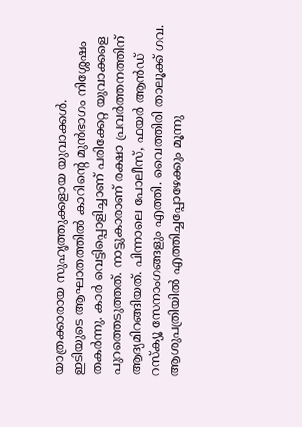യാത്രക്കാരായ സുഹൃത്തുക്കളായ യുവാക്കള്‍.
ഇടിയുടെ ആഘാതത്തില്‍ കാറിന്റെ മുന്‍ഭാഗം നിശ്ശേഷം തകര്‍ന്നു. കാര്‍ വെട്ടിപ്പൊളിച്ചാണ് പരിക്കേറ്റ യുവാക്കളെ പുറത്തെടുത്തത്. നാട്ടുകാരാണ് രക്ഷാ പ്രവര്‍ത്തനത്തിന് ആദ്യമിറങ്ങിയത്. പിന്നാലെ പോലീസ്, ഫയര്‍ ആന്‍ഡ് റസ്ക്യൂ സേനാംഗങ്ങളും എത്തി. വൈത്തിരി താലൂക്ക് ഗവ. ആശുപത്രിയില്‍ എത്തിച്ചപ്പോഴേക്കും മൂന്നു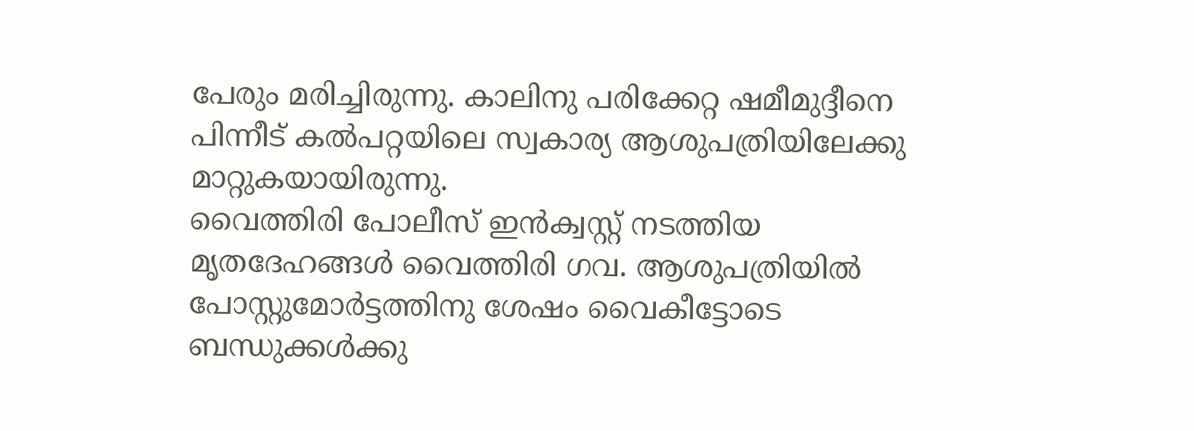പേരും മരിച്ചിരുന്നു. കാലിനു പരിക്കേറ്റ ഷമീമുദ്ദീനെ പിന്നീട് കല്‍പറ്റയിലെ സ്വകാര്യ ആശുപത്രിയിലേക്കു മാറ്റുകയായിരുന്നു.
വൈത്തിരി പോലീസ് ഇന്‍ക്വസ്റ്റ് നടത്തിയ മൃതദേഹങ്ങള്‍ വൈത്തിരി ഗവ. ആശുപത്രിയില്‍ പോസ്റ്റുമോര്‍ട്ടത്തിനു ശേഷം വൈകീട്ടോടെ ബന്ധുക്കള്‍ക്കു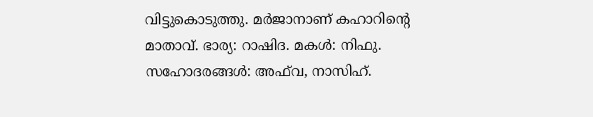വിട്ടുകൊടുത്തു. മര്‍ജാനാണ് കഹാറിന്റെ മാതാവ്. ഭാര്യ: റാഷിദ. മകള്‍: നിഫു. സഹോദരങ്ങള്‍: അഫ്‌വ, നാസിഹ്.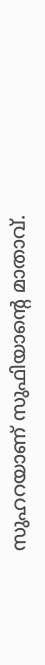സുഹറയാണ് സുഫിയാന്റെ മാതാവ്.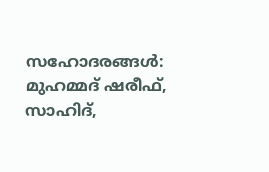സഹോദരങ്ങള്‍: മുഹമ്മദ് ഷരീഫ്, സാഹിദ്,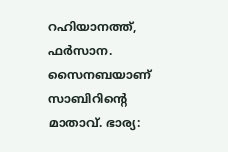റഹിയാനത്ത്, ഫര്‍സാന. സൈനബയാണ് സാബിറിന്റെ മാതാവ്. ഭാര്യ: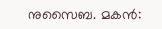നുസൈബ. മകന്‍: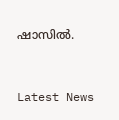ഷാസില്‍.



Latest News